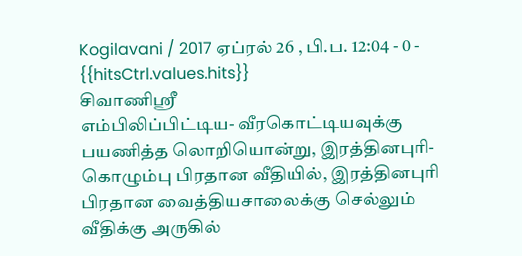Kogilavani / 2017 ஏப்ரல் 26 , பி.ப. 12:04 - 0 - {{hitsCtrl.values.hits}}
சிவாணிஸ்ரீ
எம்பிலிப்பிட்டிய- வீரகொட்டியவுக்கு பயணித்த லொறியொன்று, இரத்தினபுரி-கொழும்பு பிரதான வீதியில், இரத்தினபுரி பிரதான வைத்தியசாலைக்கு செல்லும் வீதிக்கு அருகில்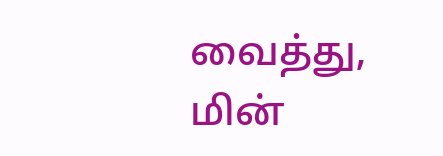வைத்து, மின்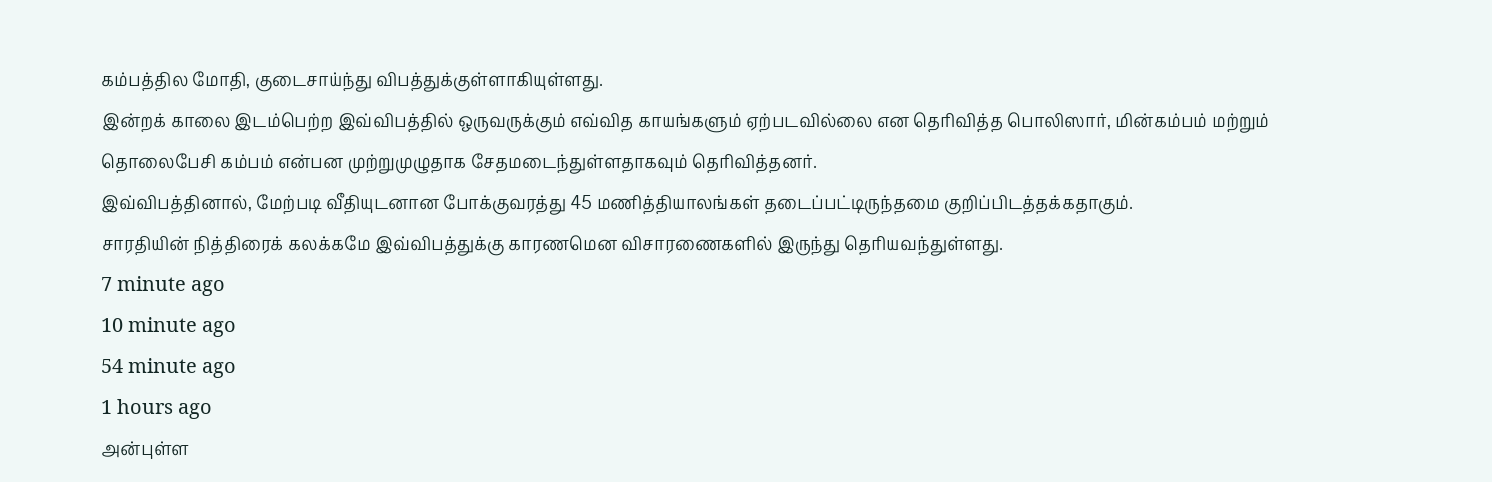கம்பத்தில மோதி, குடைசாய்ந்து விபத்துக்குள்ளாகியுள்ளது.
இன்றக் காலை இடம்பெற்ற இவ்விபத்தில் ஒருவருக்கும் எவ்வித காயங்களும் ஏற்படவில்லை என தெரிவித்த பொலிஸார், மின்கம்பம் மற்றும் தொலைபேசி கம்பம் என்பன முற்றுமுழுதாக சேதமடைந்துள்ளதாகவும் தெரிவித்தனர்.
இவ்விபத்தினால், மேற்படி வீதியுடனான போக்குவரத்து 45 மணித்தியாலங்கள் தடைப்பட்டிருந்தமை குறிப்பிடத்தக்கதாகும்.
சாரதியின் நித்திரைக் கலக்கமே இவ்விபத்துக்கு காரணமென விசாரணைகளில் இருந்து தெரியவந்துள்ளது.
7 minute ago
10 minute ago
54 minute ago
1 hours ago
அன்புள்ள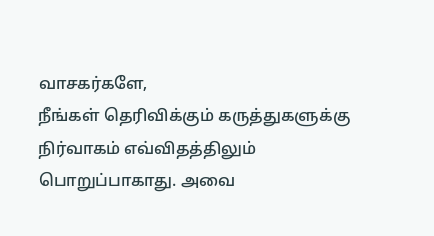வாசகர்களே,
நீங்கள் தெரிவிக்கும் கருத்துகளுக்கு நிர்வாகம் எவ்விதத்திலும் பொறுப்பாகாது. அவை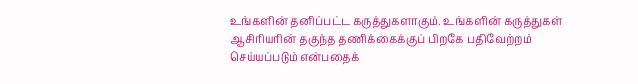உங்களின் தனிப்பட்ட கருத்துகளாகும். உங்களின் கருத்துகள் ஆசிரியரின் தகுந்த தணிக்கைக்குப் பிறகே பதிவேற்றம் செய்யப்படும் என்பதைக்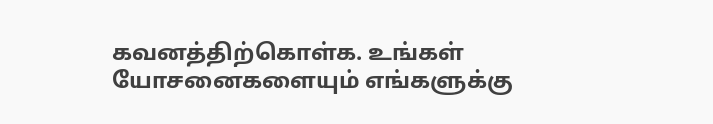கவனத்திற்கொள்க. உங்கள் யோசனைகளையும் எங்களுக்கு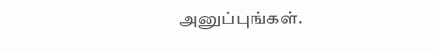அனுப்புங்கள்.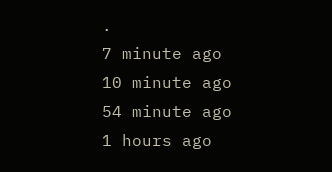.
7 minute ago
10 minute ago
54 minute ago
1 hours ago